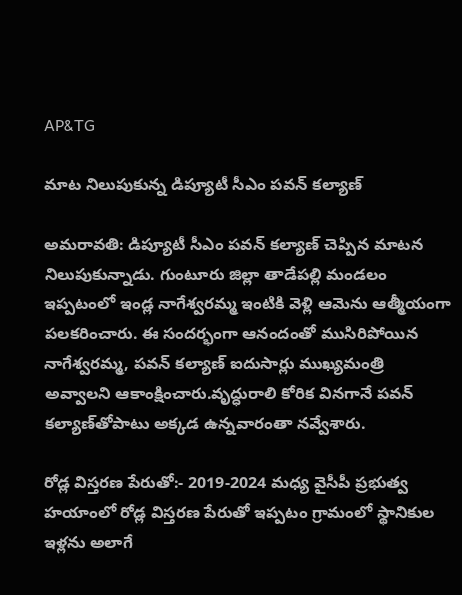AP&TG

మాట నిలుపుకున్న డిప్యూటీ సీఎం పవన్ కల్యాణ్

అమరావతి: డిప్యూటీ సీఎం పవన్ కల్యాణ్ చెప్పిన మాటన నిలుపుకున్నాడు. గుంటూరు జిల్లా తాడేపల్లి మండలం ఇప్పటంలో ఇండ్ల నాగేశ్వరమ్మ ఇంటికి వెళ్లి ఆమెను ఆత్మీయంగా పలకరించారు. ఈ సందర్భంగా ఆనందంతో ముసిరిపోయిన నాగేశ్వరమ్మ, పవన్ కల్యాణ్ ఐదుసార్లు ముఖ్యమంత్రి అవ్వాలని ఆకాంక్షించారు.వృద్ధురాలి కోరిక వినగానే పవన్ కల్యాణ్‌తోపాటు అక్కడ ఉన్నవారంతా నవ్వేశారు.

రోడ్ల విస్తరణ పేరుతో:- 2019-2024 మధ్య వైసీపీ ప్రభుత్వ హయాంలో రోడ్ల విస్తరణ పేరుతో ఇప్పటం గ్రామంలో స్థానికుల ఇళ్లను అలాగే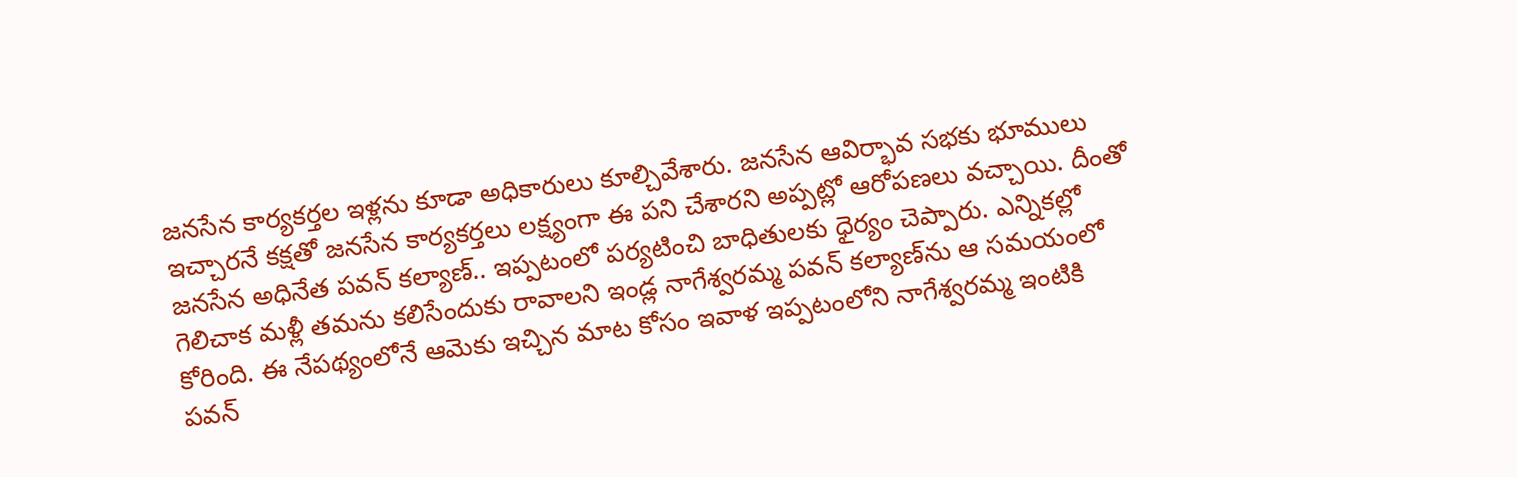జనసేన కార్యకర్తల ఇళ్లను కూడా అధికారులు కూల్చివేశారు. జనసేన ఆవిర్భావ సభకు భూములు ఇచ్చారనే కక్షతో జనసేన కార్యకర్తలు లక్ష్యంగా ఈ పని చేశారని అప్పట్లో ఆరోపణలు వచ్చాయి. దీంతో జనసేన అధినేత పవన్ కల్యాణ్.. ఇప్పటంలో పర్యటించి బాధితులకు ధైర్యం చెప్పారు. ఎన్నికల్లో గెలిచాక మళ్లీ తమను కలిసేందుకు రావాలని ఇండ్ల నాగేశ్వరమ్మ పవన్ కల్యాణ్‌ను ఆ సమయంలో కోరింది. ఈ నేపథ్యంలోనే ఆమెకు ఇచ్చిన మాట కోసం ఇవాళ ఇప్పటంలోని నాగేశ్వరమ్మ ఇంటికి పవన్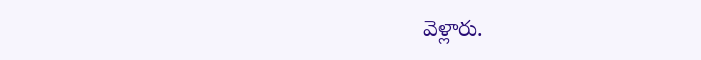వెళ్లారు.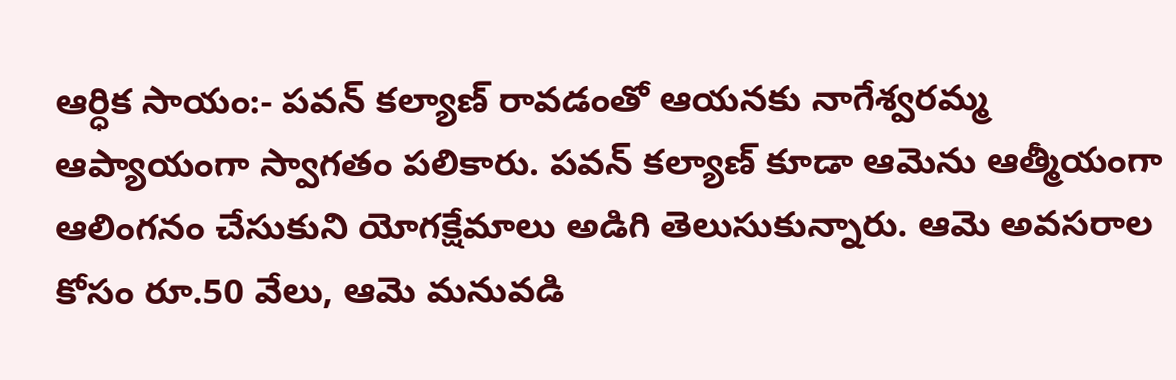ఆర్ధిక సాయం:- పవన్ కల్యాణ్ రావడంతో ఆయనకు నాగేశ్వరమ్మ ఆప్యాయంగా స్వాగతం పలికారు. పవన్ కల్యాణ్ కూడా ఆమెను ఆత్మీయంగా ఆలింగనం చేసుకుని యోగక్షేమాలు అడిగి తెలుసుకున్నారు. ఆమె అవసరాల కోసం రూ.50 వేలు, ఆమె మనువడి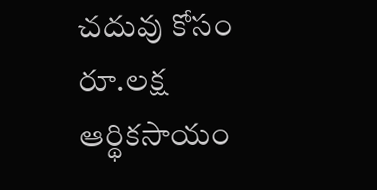చదువు కోసం రూ.లక్ష ఆర్థికసాయం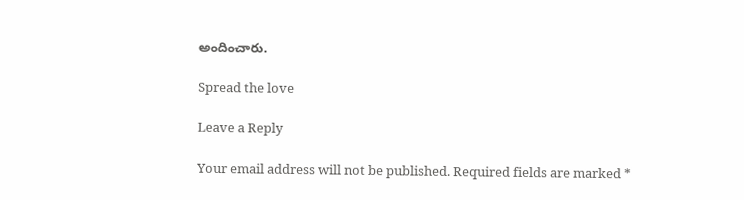అందించారు.

Spread the love

Leave a Reply

Your email address will not be published. Required fields are marked *